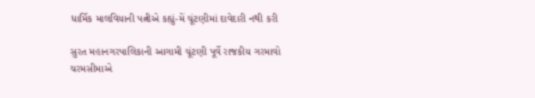ધાર્મિક માલવિયાની પત્નીએ કહ્યું-મેં ચૂંટણીમાં દાવેદારી નથી કરી

સુરત મહાનગરપાલિકાની આગામી ચૂંટણી પૂર્વે રાજકીય ગરમાવો ચરમસીમાએ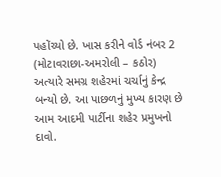પહોંચ્યો છે. ખાસ કરીને વોર્ડ નંબર 2 (મોટાવરાછા-અમરોલી – કઠોર) અત્યારે સમગ્ર શહેરમાં ચર્ચાનું કેન્દ્ર બન્યો છે. આ પાછળનું મુખ્ય કારણ છે આમ આદમી પાર્ટીના શહેર પ્રમુખનો દાવો.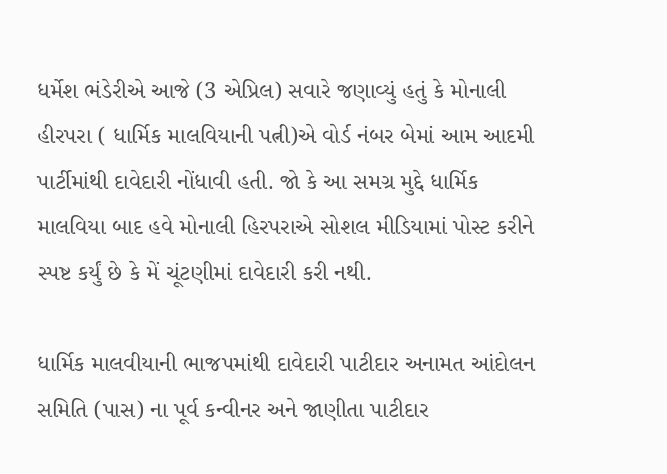ધર્મેશ ભંડેરીએ આજે (3 એપ્રિલ) સવારે જણાવ્યું હતું કે મોનાલી હીરપરા ( ધાર્મિક માલવિયાની પત્ની)એ વોર્ડ નંબર બેમાં આમ આદમી પાર્ટીમાંથી દાવેદારી નોંધાવી હતી. જો કે આ સમગ્ર મુદ્દે ધાર્મિક માલવિયા બાદ હવે મોનાલી હિરપરાએ સોશલ મીડિયામાં પોસ્ટ કરીને સ્પષ્ટ કર્યું છે કે મેં ચૂંટણીમાં દાવેદારી કરી નથી.

ધાર્મિક માલવીયાની ભાજપમાંથી દાવેદારી પાટીદાર અનામત આંદોલન સમિતિ (પાસ) ના પૂર્વ કન્વીનર અને જાણીતા પાટીદાર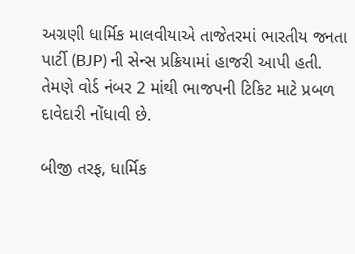અગ્રણી ધાર્મિક માલવીયાએ તાજેતરમાં ભારતીય જનતા પાર્ટી (BJP) ની સેન્સ પ્રક્રિયામાં હાજરી આપી હતી. તેમણે વોર્ડ નંબર 2 માંથી ભાજપની ટિકિટ માટે પ્રબળ દાવેદારી નોંધાવી છે.

બીજી તરફ, ધાર્મિક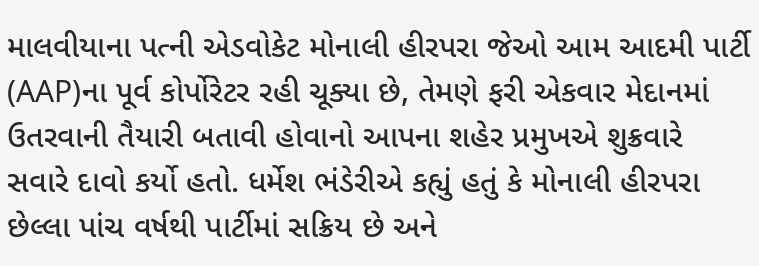માલવીયાના પત્ની એડવોકેટ મોનાલી હીરપરા જેઓ આમ આદમી પાર્ટી (AAP)ના પૂર્વ કોર્પોરેટર રહી ચૂક્યા છે, તેમણે ફરી એકવાર મેદાનમાં ઉતરવાની તૈયારી બતાવી હોવાનો આપના શહેર પ્રમુખએ શુક્રવારે સવારે દાવો કર્યો હતો. ધર્મેશ ભંડેરીએ કહ્યું હતું કે મોનાલી હીરપરા છેલ્લા પાંચ વર્ષથી પાર્ટીમાં સક્રિય છે અને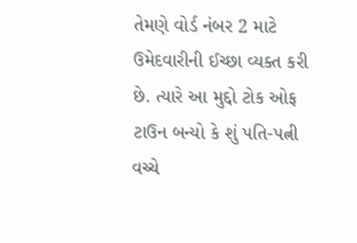તેમણે વોર્ડ નંબર 2 માટે ઉમેદવારીની ઈચ્છા વ્યક્ત કરી છે. ત્યારે આ મુદ્દો ટોક ઓફ ટાઉન બન્યો કે શું પતિ-પત્ની વચ્ચે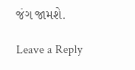જંગ જામશે.

Leave a Reply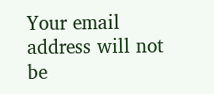Your email address will not be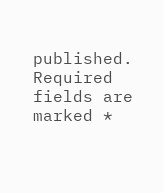published. Required fields are marked *